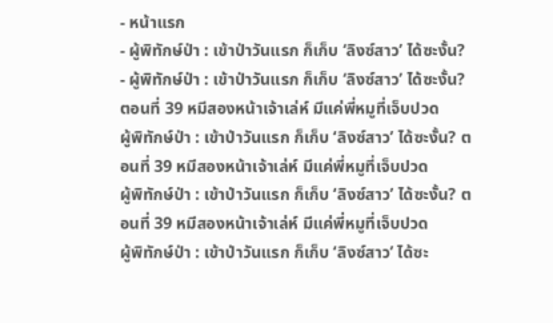- หน้าแรก
- ผู้พิทักษ์ป่า : เข้าป่าวันแรก ก็เก็บ ‘ลิงซ์สาว’ ได้ซะงั้น?
- ผู้พิทักษ์ป่า : เข้าป่าวันแรก ก็เก็บ ‘ลิงซ์สาว’ ได้ซะงั้น? ตอนที่ 39 หมีสองหน้าเจ้าเล่ห์ มีแค่พี่หมูที่เจ็บปวด
ผู้พิทักษ์ป่า : เข้าป่าวันแรก ก็เก็บ ‘ลิงซ์สาว’ ได้ซะงั้น? ตอนที่ 39 หมีสองหน้าเจ้าเล่ห์ มีแค่พี่หมูที่เจ็บปวด
ผู้พิทักษ์ป่า : เข้าป่าวันแรก ก็เก็บ ‘ลิงซ์สาว’ ได้ซะงั้น? ตอนที่ 39 หมีสองหน้าเจ้าเล่ห์ มีแค่พี่หมูที่เจ็บปวด
ผู้พิทักษ์ป่า : เข้าป่าวันแรก ก็เก็บ ‘ลิงซ์สาว’ ได้ซะ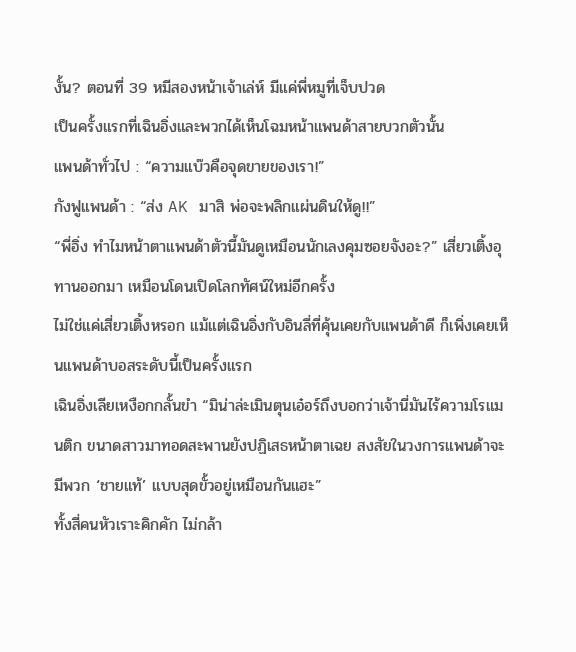งั้น? ตอนที่ 39 หมีสองหน้าเจ้าเล่ห์ มีแค่พี่หมูที่เจ็บปวด
เป็นครั้งแรกที่เฉินอิ่งและพวกได้เห็นโฉมหน้าแพนด้าสายบวกตัวนั้น
แพนด้าทั่วไป : “ความแบ๊วคือจุดขายของเรา!”
กังฟูแพนด้า : “ส่ง AK มาสิ พ่อจะพลิกแผ่นดินให้ดู!!”
“พี่อิ่ง ทำไมหน้าตาแพนด้าตัวนี้มันดูเหมือนนักเลงคุมซอยจังอะ?” เสี่ยวเติ้งอุทานออกมา เหมือนโดนเปิดโลกทัศน์ใหม่อีกครั้ง
ไม่ใช่แค่เสี่ยวเติ้งหรอก แม้แต่เฉินอิ่งกับอินลี่ที่คุ้นเคยกับแพนด้าดี ก็เพิ่งเคยเห็นแพนด้าบอสระดับนี้เป็นครั้งแรก
เฉินอิ่งเลียเหงือกกลั้นขำ “มิน่าล่ะเมินตุนเอ๋อร์ถึงบอกว่าเจ้านี่มันไร้ความโรแมนติก ขนาดสาวมาทอดสะพานยังปฏิเสธหน้าตาเฉย สงสัยในวงการแพนด้าจะมีพวก ‘ชายแท้’ แบบสุดขั้วอยู่เหมือนกันแฮะ”
ทั้งสี่คนหัวเราะคิกคัก ไม่กล้า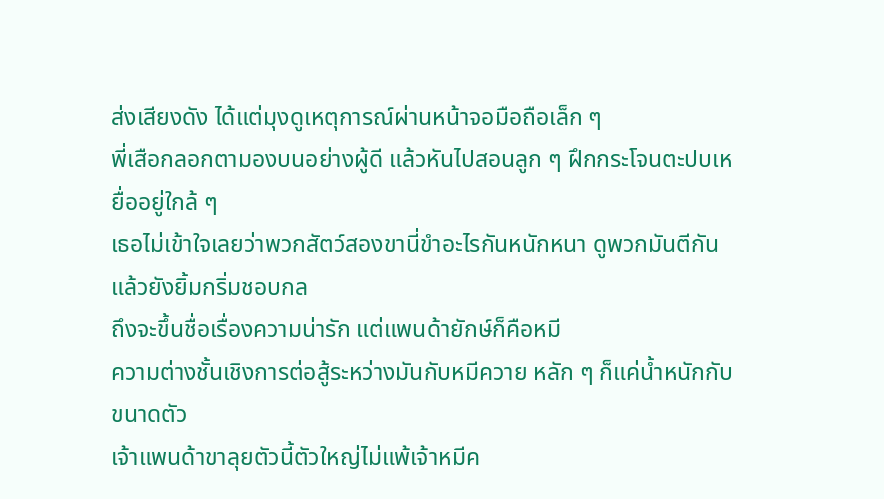ส่งเสียงดัง ได้แต่มุงดูเหตุการณ์ผ่านหน้าจอมือถือเล็ก ๆ
พี่เสือกลอกตามองบนอย่างผู้ดี แล้วหันไปสอนลูก ๆ ฝึกกระโจนตะปบเหยื่ออยู่ใกล้ ๆ
เธอไม่เข้าใจเลยว่าพวกสัตว์สองขานี่ขำอะไรกันหนักหนา ดูพวกมันตีกันแล้วยังยิ้มกริ่มชอบกล
ถึงจะขึ้นชื่อเรื่องความน่ารัก แต่แพนด้ายักษ์ก็คือหมี
ความต่างชั้นเชิงการต่อสู้ระหว่างมันกับหมีควาย หลัก ๆ ก็แค่น้ำหนักกับขนาดตัว
เจ้าแพนด้าขาลุยตัวนี้ตัวใหญ่ไม่แพ้เจ้าหมีค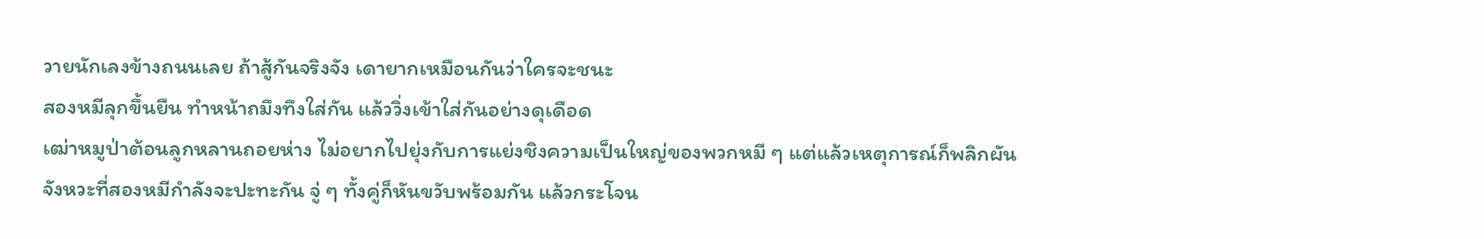วายนักเลงข้างถนนเลย ถ้าสู้กันจริงจัง เดายากเหมือนกันว่าใครจะชนะ
สองหมีลุกขึ้นยืน ทำหน้าถมึงทึงใส่กัน แล้ววิ่งเข้าใส่กันอย่างดุเดือด
เฒ่าหมูป่าต้อนลูกหลานถอยห่าง ไม่อยากไปยุ่งกับการแย่งชิงความเป็นใหญ่ของพวกหมี ๆ แต่แล้วเหตุการณ์ก็พลิกผัน
จังหวะที่สองหมีกำลังจะปะทะกัน จู่ ๆ ทั้งคู่ก็หันขวับพร้อมกัน แล้วกระโจน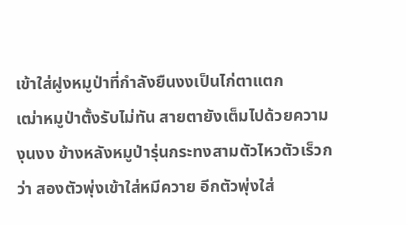เข้าใส่ฝูงหมูป่าที่กำลังยืนงงเป็นไก่ตาแตก
เฒ่าหมูป่าตั้งรับไม่ทัน สายตายังเต็มไปด้วยความงุนงง ข้างหลังหมูป่ารุ่นกระทงสามตัวไหวตัวเร็วกว่า สองตัวพุ่งเข้าใส่หมีควาย อีกตัวพุ่งใส่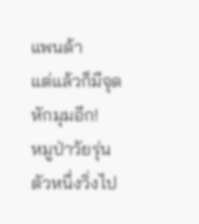แพนด้า
แต่แล้วก็มีจุดหักมุมอีก!
หมูป่าวัยรุ่นตัวหนึ่งวิ่งไป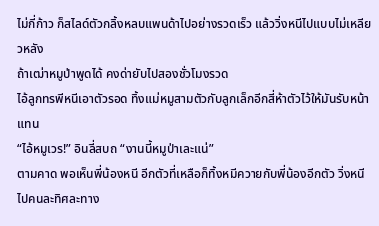ไม่กี่ก้าว ก็สไลด์ตัวกลิ้งหลบแพนด้าไปอย่างรวดเร็ว แล้ววิ่งหนีไปแบบไม่เหลียวหลัง
ถ้าเฒ่าหมูป่าพูดได้ คงด่ายับไปสองชั่วโมงรวด
ไอ้ลูกทรพีหนีเอาตัวรอด ทิ้งแม่หมูสามตัวกับลูกเล็กอีกสี่ห้าตัวไว้ให้มันรับหน้าแทน
“ไอ้หมูเวร!” อินลี่สบถ “งานนี้หมูป่าเละแน่”
ตามคาด พอเห็นพี่น้องหนี อีกตัวที่เหลือก็ทิ้งหมีควายกับพี่น้องอีกตัว วิ่งหนีไปคนละทิศละทาง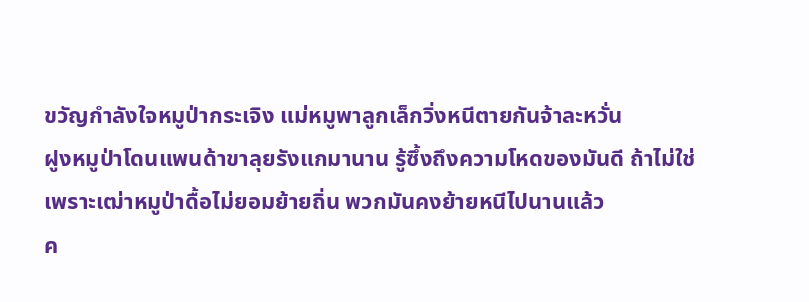ขวัญกำลังใจหมูป่ากระเจิง แม่หมูพาลูกเล็กวิ่งหนีตายกันจ้าละหวั่น
ฝูงหมูป่าโดนแพนด้าขาลุยรังแกมานาน รู้ซึ้งถึงความโหดของมันดี ถ้าไม่ใช่เพราะเฒ่าหมูป่าดื้อไม่ยอมย้ายถิ่น พวกมันคงย้ายหนีไปนานแล้ว
ค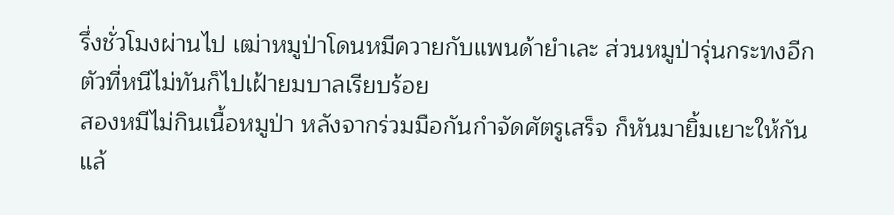รึ่งชั่วโมงผ่านไป เฒ่าหมูป่าโดนหมีควายกับแพนด้ายำเละ ส่วนหมูป่ารุ่นกระทงอีกตัวที่หนีไม่ทันก็ไปเฝ้ายมบาลเรียบร้อย
สองหมีไม่กินเนื้อหมูป่า หลังจากร่วมมือกันกำจัดศัตรูเสร็จ ก็หันมายิ้มเยาะให้กัน แล้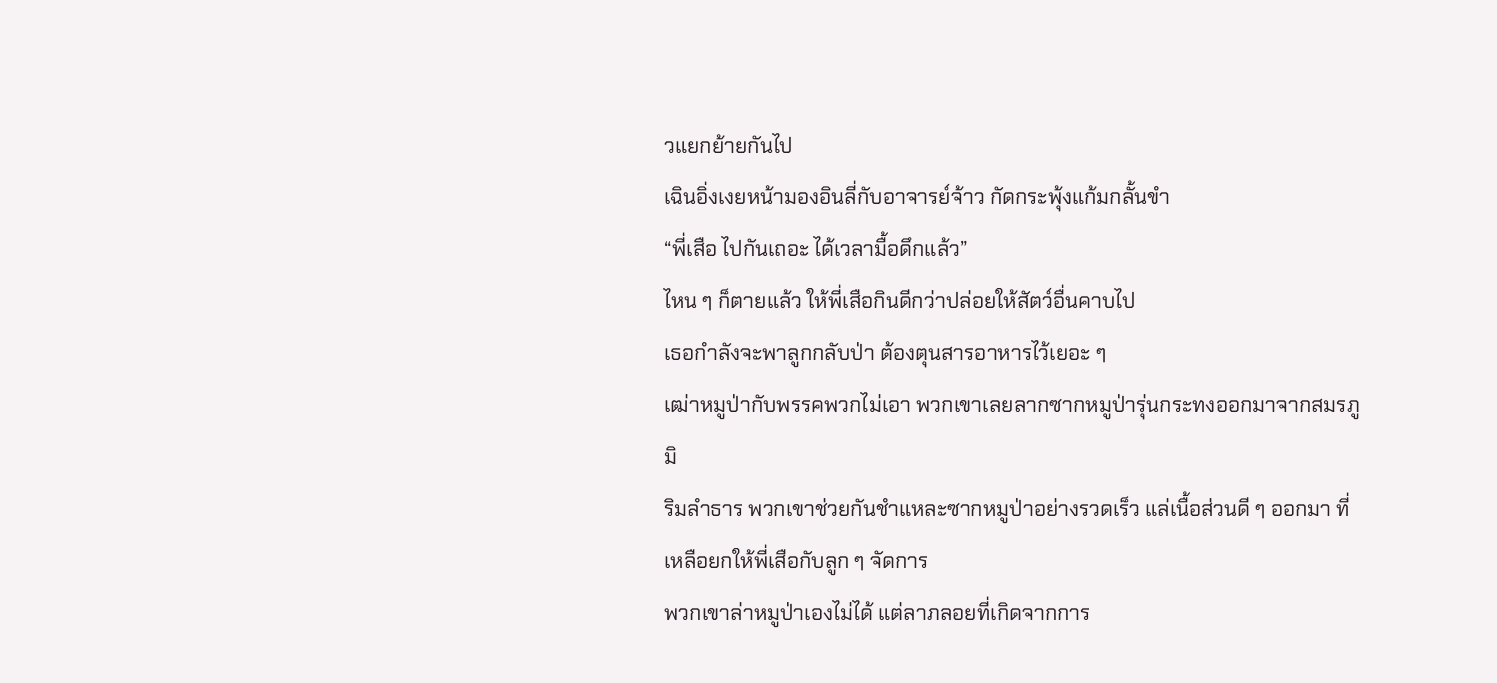วแยกย้ายกันไป
เฉินอิ่งเงยหน้ามองอินลี่กับอาจารย์จ้าว กัดกระพุ้งแก้มกลั้นขำ
“พี่เสือ ไปกันเถอะ ได้เวลามื้อดึกแล้ว”
ไหน ๆ ก็ตายแล้ว ให้พี่เสือกินดีกว่าปล่อยให้สัตว์อื่นคาบไป
เธอกำลังจะพาลูกกลับป่า ต้องตุนสารอาหารไว้เยอะ ๆ
เฒ่าหมูป่ากับพรรคพวกไม่เอา พวกเขาเลยลากซากหมูป่ารุ่นกระทงออกมาจากสมรภูมิ
ริมลำธาร พวกเขาช่วยกันชำแหละซากหมูป่าอย่างรวดเร็ว แล่เนื้อส่วนดี ๆ ออกมา ที่เหลือยกให้พี่เสือกับลูก ๆ จัดการ
พวกเขาล่าหมูป่าเองไม่ได้ แต่ลาภลอยที่เกิดจากการ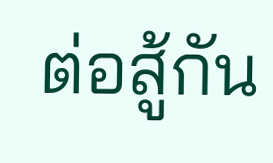ต่อสู้กัน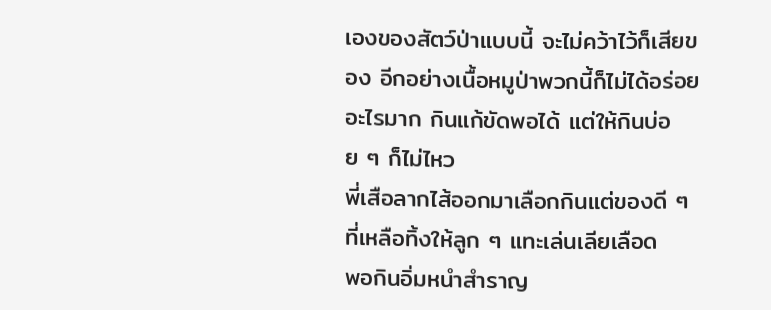เองของสัตว์ป่าแบบนี้ จะไม่คว้าไว้ก็เสียของ อีกอย่างเนื้อหมูป่าพวกนี้ก็ไม่ได้อร่อยอะไรมาก กินแก้ขัดพอได้ แต่ให้กินบ่อย ๆ ก็ไม่ไหว
พี่เสือลากไส้ออกมาเลือกกินแต่ของดี ๆ ที่เหลือทิ้งให้ลูก ๆ แทะเล่นเลียเลือด
พอกินอิ่มหนำสำราญ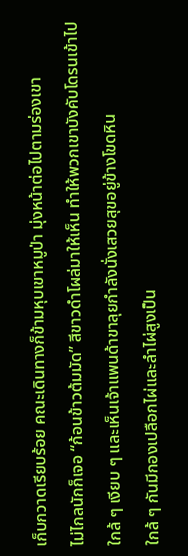เก็บกวาดเรียบร้อย คณะเดินทางก็ข้ามหุบเขาหมูป่า มุ่งหน้าต่อไปตามร่องเขา
ไม่ไกลนักก็เจอ “ก้อนข้าวต้มมัด” สีขาวดำโผล่มาให้เห็น ทำให้พวกเขาบังคับโดรนเข้าไปใกล้ ๆ เงียบ ๆ และเห็นเจ้าแพนด้าขาลุยกำลังนั่งเสวยสุขอยู่ข้างโขดหิน
ใกล้ ๆ กันมีกองเปลือกไผ่และลำไผ่สูงเป็น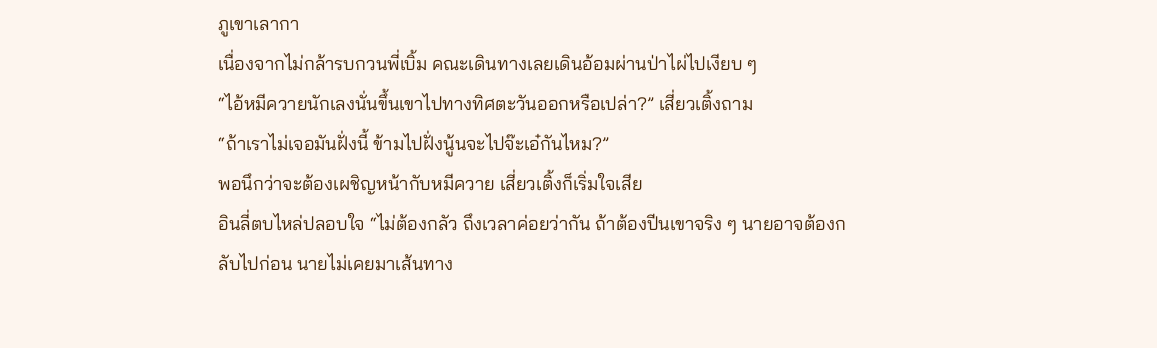ภูเขาเลากา
เนื่องจากไม่กล้ารบกวนพี่เบิ้ม คณะเดินทางเลยเดินอ้อมผ่านป่าไผ่ไปเงียบ ๆ
“ไอ้หมีควายนักเลงนั่นขึ้นเขาไปทางทิศตะวันออกหรือเปล่า?” เสี่ยวเติ้งถาม
“ถ้าเราไม่เจอมันฝั่งนี้ ข้ามไปฝั่งนู้นจะไปจ๊ะเอ๋กันไหม?”
พอนึกว่าจะต้องเผชิญหน้ากับหมีควาย เสี่ยวเติ้งก็เริ่มใจเสีย
อินลี่ตบไหล่ปลอบใจ “ไม่ต้องกลัว ถึงเวลาค่อยว่ากัน ถ้าต้องปีนเขาจริง ๆ นายอาจต้องกลับไปก่อน นายไม่เคยมาเส้นทาง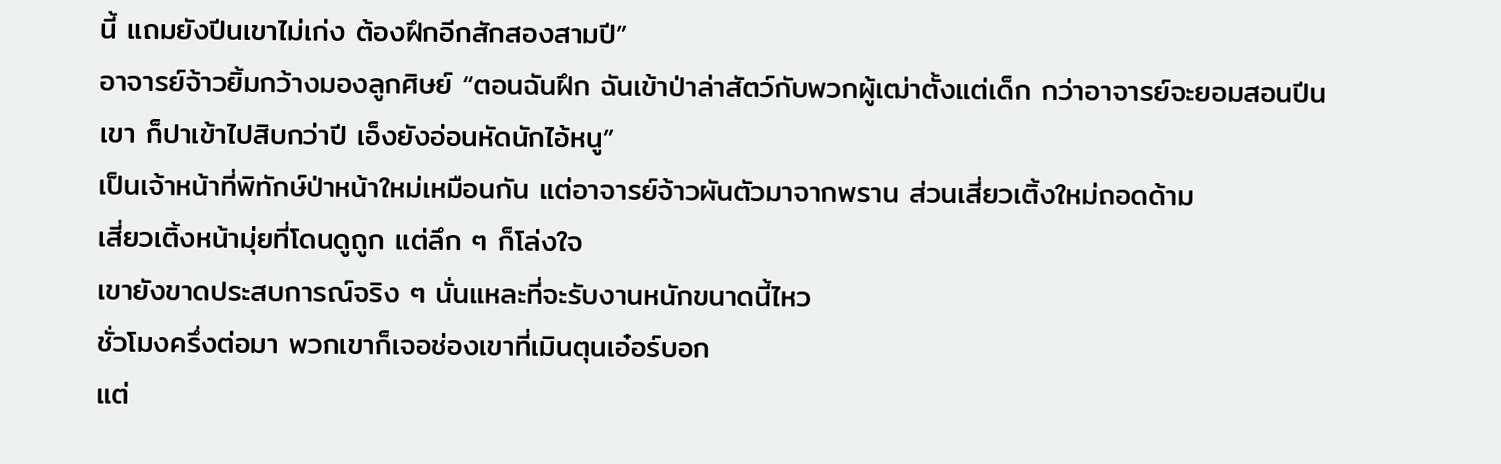นี้ แถมยังปีนเขาไม่เก่ง ต้องฝึกอีกสักสองสามปี”
อาจารย์จ้าวยิ้มกว้างมองลูกศิษย์ “ตอนฉันฝึก ฉันเข้าป่าล่าสัตว์กับพวกผู้เฒ่าตั้งแต่เด็ก กว่าอาจารย์จะยอมสอนปีนเขา ก็ปาเข้าไปสิบกว่าปี เอ็งยังอ่อนหัดนักไอ้หนู”
เป็นเจ้าหน้าที่พิทักษ์ป่าหน้าใหม่เหมือนกัน แต่อาจารย์จ้าวผันตัวมาจากพราน ส่วนเสี่ยวเติ้งใหม่ถอดด้าม
เสี่ยวเติ้งหน้ามุ่ยที่โดนดูถูก แต่ลึก ๆ ก็โล่งใจ
เขายังขาดประสบการณ์จริง ๆ นั่นแหละที่จะรับงานหนักขนาดนี้ไหว
ชั่วโมงครึ่งต่อมา พวกเขาก็เจอช่องเขาที่เมินตุนเอ๋อร์บอก
แต่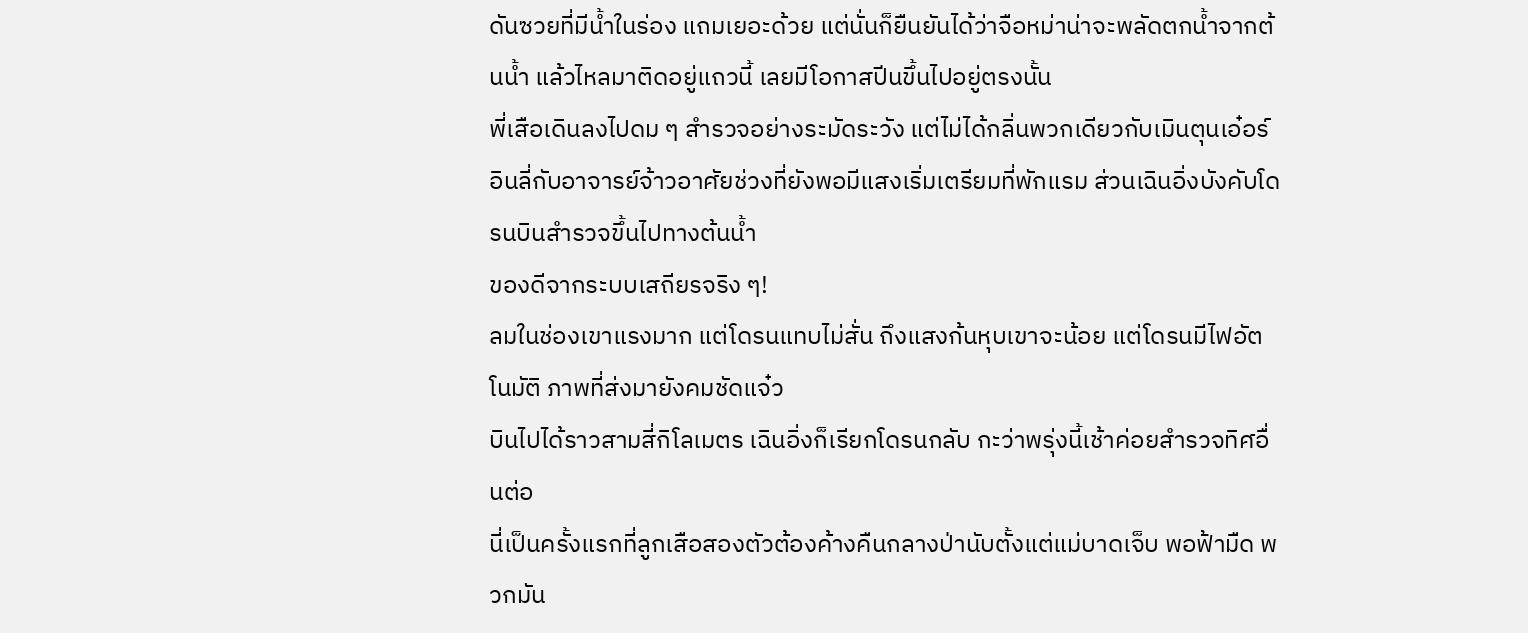ดันซวยที่มีน้ำในร่อง แถมเยอะด้วย แต่นั่นก็ยืนยันได้ว่าจือหม่าน่าจะพลัดตกน้ำจากต้นน้ำ แล้วไหลมาติดอยู่แถวนี้ เลยมีโอกาสปีนขึ้นไปอยู่ตรงนั้น
พี่เสือเดินลงไปดม ๆ สำรวจอย่างระมัดระวัง แต่ไม่ได้กลิ่นพวกเดียวกับเมินตุนเอ๋อร์
อินลี่กับอาจารย์จ้าวอาศัยช่วงที่ยังพอมีแสงเริ่มเตรียมที่พักแรม ส่วนเฉินอิ่งบังคับโดรนบินสำรวจขึ้นไปทางต้นน้ำ
ของดีจากระบบเสถียรจริง ๆ!
ลมในช่องเขาแรงมาก แต่โดรนแทบไม่สั่น ถึงแสงก้นหุบเขาจะน้อย แต่โดรนมีไฟอัตโนมัติ ภาพที่ส่งมายังคมชัดแจ๋ว
บินไปได้ราวสามสี่กิโลเมตร เฉินอิ่งก็เรียกโดรนกลับ กะว่าพรุ่งนี้เช้าค่อยสำรวจทิศอื่นต่อ
นี่เป็นครั้งแรกที่ลูกเสือสองตัวต้องค้างคืนกลางป่านับตั้งแต่แม่บาดเจ็บ พอฟ้ามืด พวกมัน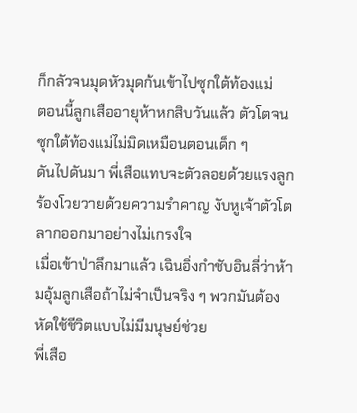ก็กลัวจนมุดหัวมุดก้นเข้าไปซุกใต้ท้องแม่
ตอนนี้ลูกเสืออายุห้าหกสิบวันแล้ว ตัวโตจนซุกใต้ท้องแม่ไม่มิดเหมือนตอนเด็ก ๆ
ดันไปดันมา พี่เสือแทบจะตัวลอยด้วยแรงลูก ร้องโวยวายด้วยความรำคาญ งับหูเจ้าตัวโตลากออกมาอย่างไม่เกรงใจ
เมื่อเข้าป่าลึกมาแล้ว เฉินอิ่งกำชับอินลี่ว่าห้ามอุ้มลูกเสือถ้าไม่จำเป็นจริง ๆ พวกมันต้องหัดใช้ชีวิตแบบไม่มีมนุษย์ช่วย
พี่เสือ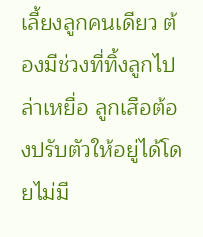เลี้ยงลูกคนเดียว ต้องมีช่วงที่ทิ้งลูกไปล่าเหยื่อ ลูกเสือต้องปรับตัวให้อยู่ได้โดยไม่มี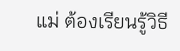แม่ ต้องเรียนรู้วิธี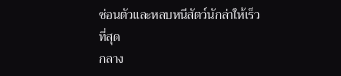ซ่อนตัวและหลบหนีสัตว์นักล่าให้เร็วที่สุด
กลาง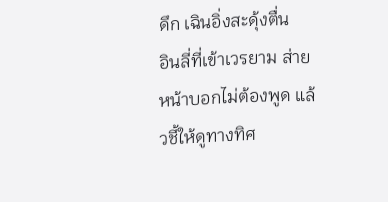ดึก เฉินอิ่งสะดุ้งตื่น
อินลี่ที่เข้าเวรยาม ส่ายหน้าบอกไม่ต้องพูด แล้วชี้ให้ดูทางทิศ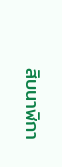สิบนาฬิกา